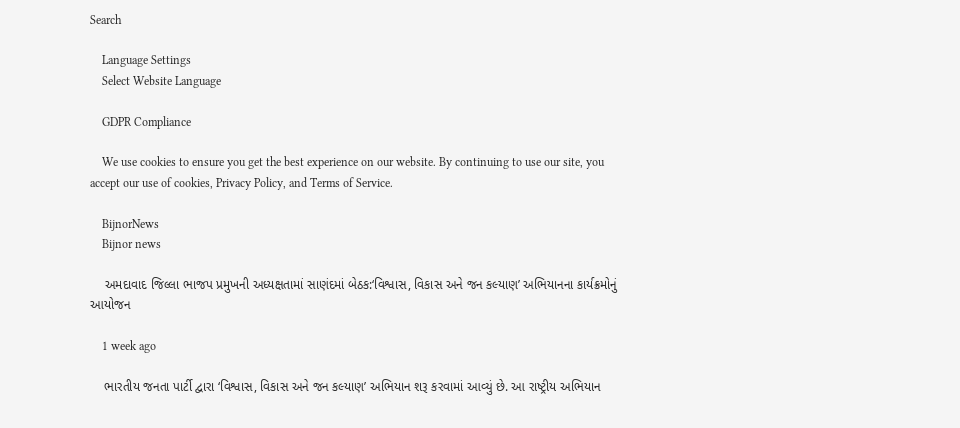Search

    Language Settings
    Select Website Language

    GDPR Compliance

    We use cookies to ensure you get the best experience on our website. By continuing to use our site, you accept our use of cookies, Privacy Policy, and Terms of Service.

    BijnorNews
    Bijnor news

    અમદાવાદ જિલ્લા ભાજપ પ્રમુખની અધ્યક્ષતામાં સાણંદમાં બેઠક:‘વિશ્વાસ, વિકાસ અને જન કલ્યાણ’ અભિયાનના કાર્યક્રમોનું આયોજન

    1 week ago

    ભારતીય જનતા પાર્ટી દ્વારા ‘વિશ્વાસ, વિકાસ અને જન કલ્યાણ’ અભિયાન શરૂ કરવામાં આવ્યું છે. આ રાષ્ટ્રીય અભિયાન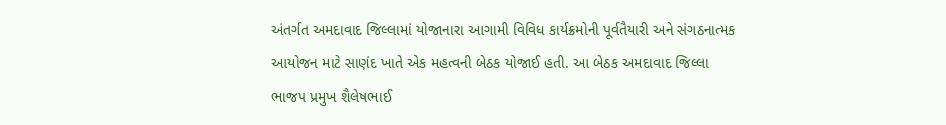અંતર્ગત અમદાવાદ જિલ્લામાં યોજાનારા આગામી વિવિધ કાર્યક્રમોની પૂર્વતૈયારી અને સંગઠનાત્મક આયોજન માટે સાણંદ ખાતે એક મહત્વની બેઠક યોજાઈ હતી. આ બેઠક અમદાવાદ જિલ્લા ભાજપ પ્રમુખ શૈલેષભાઈ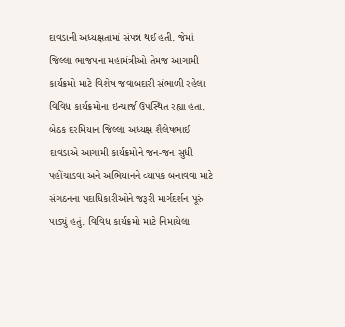દાવડાની અધ્યક્ષતામાં સંપન્ન થઈ હતી. જેમાં જિલ્લા ભાજપના મહામંત્રીઓ તેમજ આગામી કાર્યક્રમો માટે વિશેષ જવાબદારી સંભાળી રહેલા વિવિધ કાર્યક્રમોના ઇન્ચાર્જ ઉપસ્થિત રહ્યા હતા. બેઠક દરમિયાન જિલ્લા અધ્યક્ષ શૈલેષભાઈ દાવડાએ આગામી કાર્યક્રમોને જન-જન સુધી પહોંચાડવા અને અભિયાનને વ્યાપક બનાવવા માટે સંગઠનના પદાધિકારીઓને જરૂરી માર્ગદર્શન પૂરું પાડ્યું હતું. વિવિધ કાર્યક્રમો માટે નિમાયેલા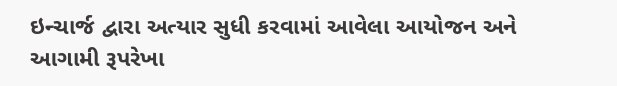ઇન્ચાર્જ દ્વારા અત્યાર સુધી કરવામાં આવેલા આયોજન અને આગામી રૂપરેખા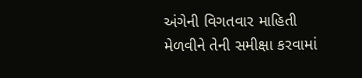અંગેની વિગતવાર માહિતી મેળવીને તેની સમીક્ષા કરવામાં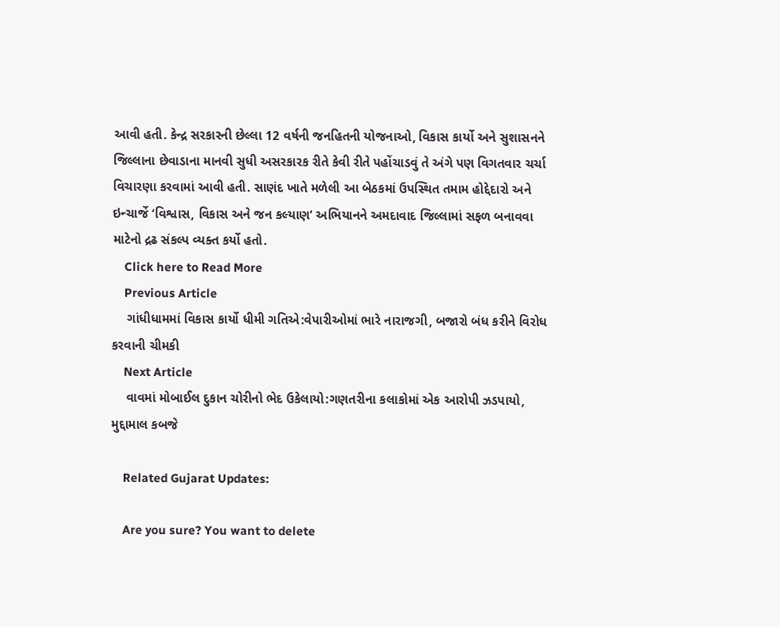આવી હતી. કેન્દ્ર સરકારની છેલ્લા 12 વર્ષની જનહિતની યોજનાઓ, વિકાસ કાર્યો અને સુશાસનને જિલ્લાના છેવાડાના માનવી સુધી અસરકારક રીતે કેવી રીતે પહોંચાડવું તે અંગે પણ વિગતવાર ચર્ચા વિચારણા કરવામાં આવી હતી. સાણંદ ખાતે મળેલી આ બેઠકમાં ઉપસ્થિત તમામ હોદ્દેદારો અને ઇન્ચાર્જે ‘વિશ્વાસ, વિકાસ અને જન કલ્યાણ’ અભિયાનને અમદાવાદ જિલ્લામાં સફળ બનાવવા માટેનો દ્રઢ સંકલ્પ વ્યક્ત કર્યો હતો.
    Click here to Read More
    Previous Article
    ગાંધીધામમાં વિકાસ કાર્યો ધીમી ગતિએ:વેપારીઓમાં ભારે નારાજગી, બજારો બંધ કરીને વિરોધ કરવાની ચીમકી
    Next Article
    વાવમાં મોબાઈલ દુકાન ચોરીનો ભેદ ઉકેલાયો:ગણતરીના કલાકોમાં એક આરોપી ઝડપાયો, મુદ્દામાલ કબજે

    Related Gujarat Updates:

    Are you sure? You want to delete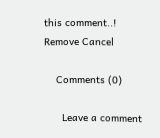this comment..! Remove Cancel

    Comments (0)

      Leave a comment